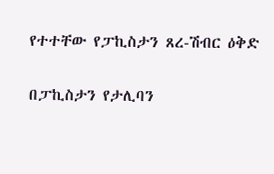የተተቸው የፓኪስታን ጸረ-ሽብር ዕቅድ

በፓኪስታን የታሊባን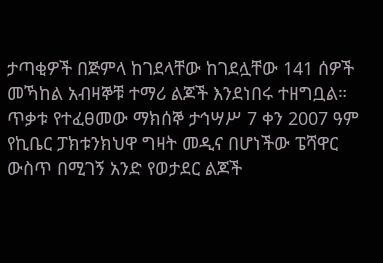ታጣቂዎች በጅምላ ከገደላቸው ከገደሏቸው 141 ሰዎች መኻከል አብዛኞቹ ተማሪ ልጆች እንደነበሩ ተዘግቧል። ጥቃቱ የተፈፀመው ማክሰኞ ታኅሣሥ 7 ቀን 2007 ዓም የኪቤር ፓክቱንክህዋ ግዛት መዲና በሆነችው ፔሻዋር ውስጥ በሚገኝ አንድ የወታደር ልጆች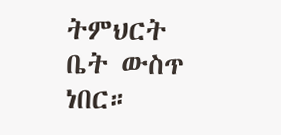ትምህርት ቤት ውስጥ ነበር።